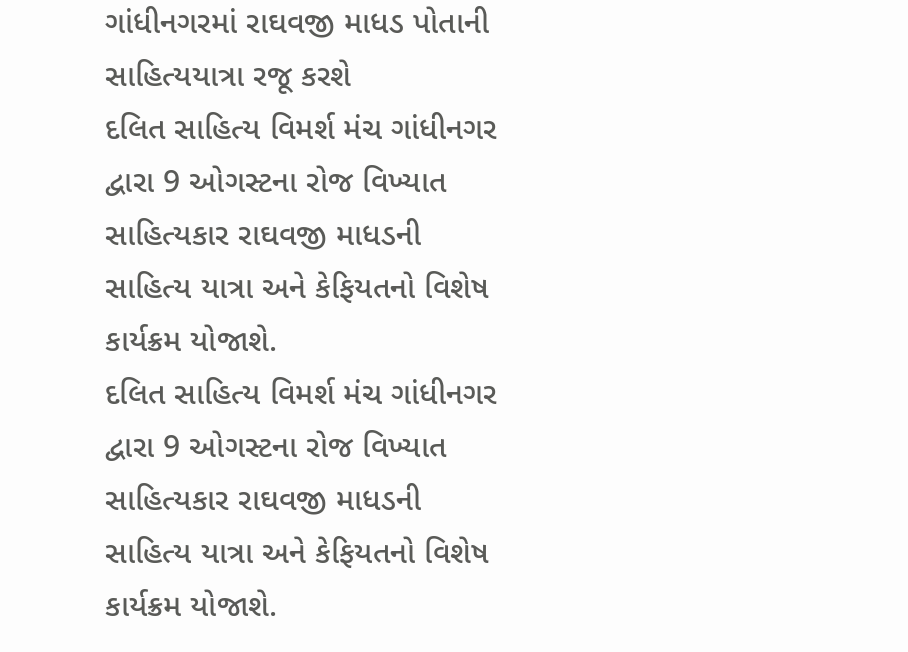ગાંધીનગરમાં રાઘવજી માધડ પોતાની સાહિત્યયાત્રા રજૂ કરશે
દલિત સાહિત્ય વિમર્શ મંચ ગાંધીનગર દ્વારા 9 ઓગસ્ટના રોજ વિખ્યાત સાહિત્યકાર રાઘવજી માધડની સાહિત્ય યાત્રા અને કેફિયતનો વિશેષ કાર્યક્રમ યોજાશે.
દલિત સાહિત્ય વિમર્શ મંચ ગાંધીનગર દ્વારા 9 ઓગસ્ટના રોજ વિખ્યાત સાહિત્યકાર રાઘવજી માધડની સાહિત્ય યાત્રા અને કેફિયતનો વિશેષ કાર્યક્રમ યોજાશે.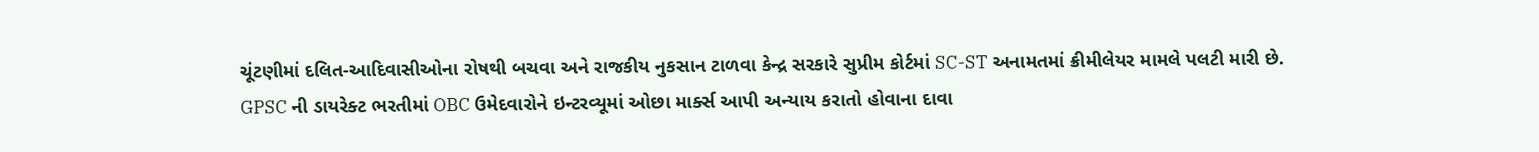ચૂંટણીમાં દલિત-આદિવાસીઓના રોષથી બચવા અને રાજકીય નુકસાન ટાળવા કેન્દ્ર સરકારે સુપ્રીમ કોર્ટમાં SC-ST અનામતમાં ક્રીમીલેયર મામલે પલટી મારી છે.
GPSC ની ડાયરેક્ટ ભરતીમાં OBC ઉમેદવારોને ઇન્ટરવ્યૂમાં ઓછા માર્ક્સ આપી અન્યાય કરાતો હોવાના દાવા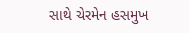સાથે ચેરમેન હસમુખ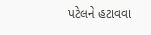પટેલને હટાવવા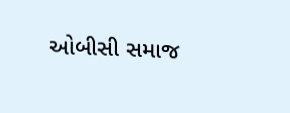ઓબીસી સમાજ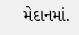મેદાનમાં.